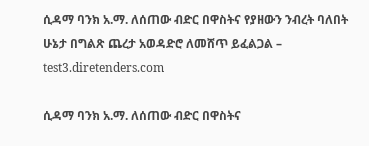ሲዳማ ባንክ አ.ማ. ለሰጠው ብድር በዋስትና የያዘውን ንብረት ባለበት ሁኔታ በግልጽ ጨረታ አወዳድሮ ለመሸጥ ይፈልጋል – test3.diretenders.com

ሲዳማ ባንክ አ.ማ. ለሰጠው ብድር በዋስትና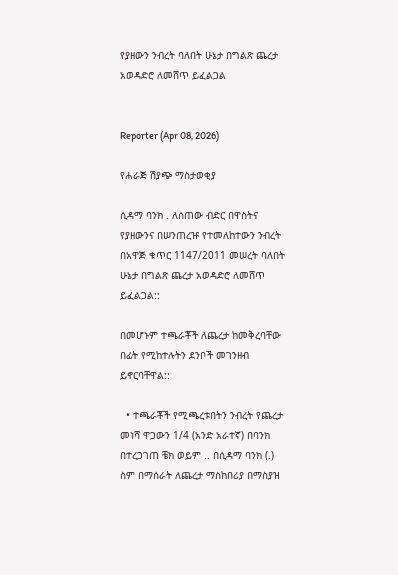የያዘውን ንብረት ባለበት ሁኔታ በግልጽ ጨረታ አወዳድሮ ለመሸጥ ይፈልጋል


Reporter (Apr 08, 2026)

የሐራጅ ሽያጭ ማስታወቂያ

ሲዳማ ባንክ . ለሰጠው ብድር በዋስትና የያዘውንና በሠንጠረዡ የተመለከተውን ንብረት በአዋጅ ቁጥር 1147/2011 መሠረት ባለበት ሁኔታ በግልጽ ጨረታ አወዳድሮ ለመሸጥ ይፈልጋል::

በመሆኑም ተጫራቾች ለጨረታ ከመቅረባቸው በፊት የሚከተሉትን ደንቦች መገንዘብ ይኖርባቸዋል::

  • ተጫራቾች የሚጫረቱበትን ንብረት የጨረታ መነሻ ዋጋውን 1/4 (አንድ አራተኛ) በባንክ በተረጋገጠ ቼክ ወይም .. በሲዳማ ባንክ (.) ስም በማሰራት ለጨረታ ማስከበሪያ በማስያዝ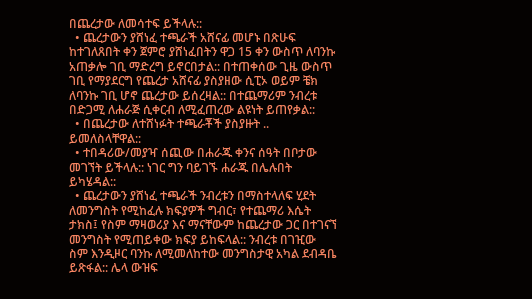በጨረታው ለመሳተፍ ይችላሉ::
  • ጨረታውን ያሸነፈ ተጫራች አሸናፊ መሆኑ በጽሁፍ ከተገለጸበት ቀን ጀምሮ ያሸነፈበትን ዋጋ 15 ቀን ውስጥ ለባንኩ አጠቃሎ ገቢ ማድረግ ይኖርበታል:: በተጠቀሰው ጊዜ ውስጥ ገቢ የማያደርግ የጨረታ አሸናፊ ያስያዘው ሲፒኦ ወይም ቼክ ለባንኩ ገቢ ሆኖ ጨረታው ይሰረዛል:: በተጨማሪም ንብረቱ በድጋሚ ለሐራጅ ሲቀርብ ለሚፈጠረው ልዩነት ይጠየቃል::
  • በጨረታው ለተሸነፉት ተጫራቾች ያስያዙት .. ይመለስላቸዋል::
  • ተበዳሪው/መያዣ ሰጪው በሐራጁ ቀንና ሰዓት በቦታው መገኘት ይችላሉ:: ነገር ግን ባይገኙ ሐራጁ በሌሉበት ይካሄዳል::
  • ጨረታውን ያሸነፈ ተጫራች ንብረቱን በማስተላለፍ ሂደት ለመንግስት የሚከፈሉ ክፍያዎች ግብር፣ የተጨማሪ እሴት ታክስ፤ የስም ማዛወሪያ እና ማናቸውም ከጨረታው ጋር በተገናኘ መንግስት የሚጠይቀው ክፍያ ይከፍላል:: ንብረቱ በገዢው ስም እንዲዞር ባንኩ ለሚመለከተው መንግስታዊ አካል ደብዳቤ ይጽፋል:: ሌላ ውዝፍ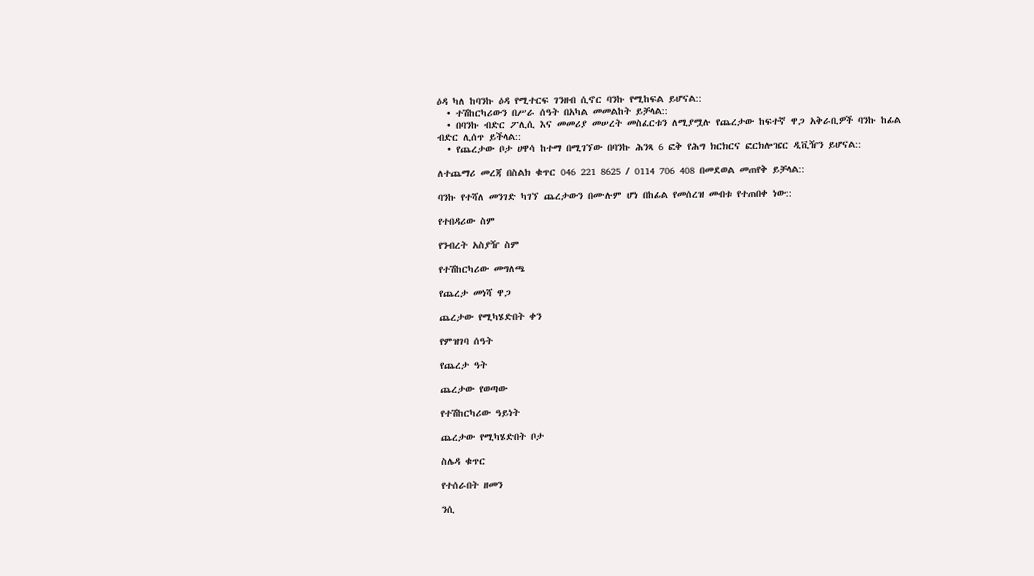ዕዳ ካለ ከባንኩ ዕዳ የሚተርፍ ገንዘብ ሲኖር ባንኩ የሚከፍል ይሆናል::
  • ተሽከርካሪውን በሥራ ሰዓት በአካል መመልከት ይቻላል::
  • በባንኩ ብድር ፖሊሲ እና መመሪያ መሠረት መስፈርቱን ለሚያሟሉ የጨረታው ከፍተኛ ዋጋ አቅራቢዎች ባንኩ ከፊል ብድር ሊሰጥ ይችላል::
  • የጨረታው ቦታ ሀዋሳ ከተማ በሚገኘው በባንኩ ሕንጻ 6 ፎቅ የሕግ ክርክርና ፎርክሎዤር ዲቪዥን ይሆናል::

ለተጨማሪ መረጃ በስልክ ቁጥር 046 221 8625 / 0114 706 408 በመደወል መጠየቅ ይቻላል::

ባንኩ የተሻለ መንገድ ካገኘ ጨረታውን በሙሉም ሆነ በከፊል የመሰረዝ መብቱ የተጠበቀ ነው::

የተበዳሪው ስም

የንብረት አስያዥ ስም

የተሽከርካሪው መግለጫ

የጨረታ መነሻ ዋጋ

ጨረታው የሚካሄድበት ቀን

የምዝገባ ሰዓት

የጨረታ ዓት

ጨረታው የወጣው

የተሽከርካሪው ዓይነት

ጨረታው የሚካሄድበት ቦታ

ስሌዳ ቁጥር

የተሰራበት ዘመን

ንሲ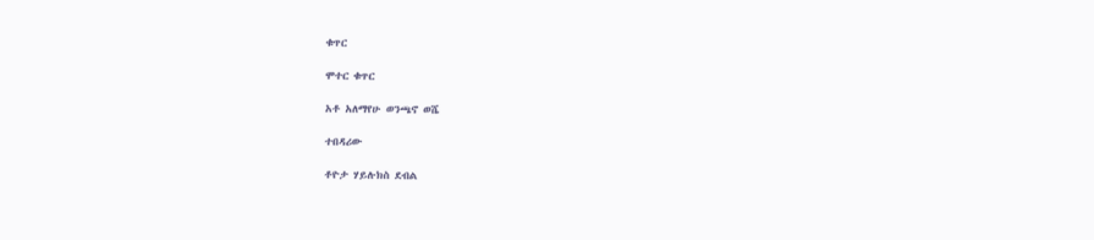ቁጥር

ሞተር ቁጥር

አቶ አለማየሁ ወንጫኖ ወሼ

ተበዳሪው

ቶዮታ ሃይሉክስ ደብል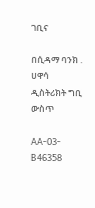ገቢና

በሲዳማ ባንክ . ሀዋሳ ዲስትሪክት ግቢ ውስጥ

AA-03- B46358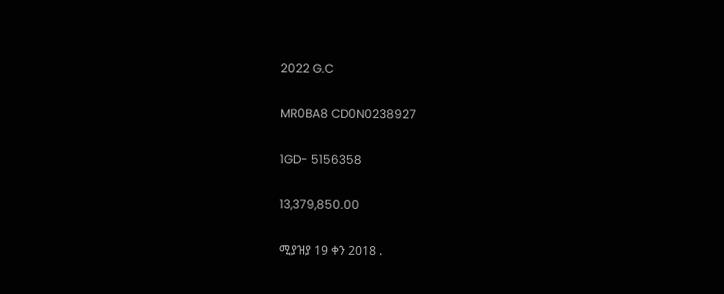2022 G.C

MR0BA8 CD0N0238927

1GD- 5156358

13,379,850.00

ሚያዝያ 19 ቀን 2018 .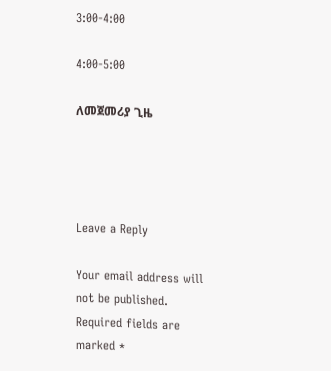3:00-4:00

4:00-5:00

ለመጀመሪያ ጊዜ




Leave a Reply

Your email address will not be published. Required fields are marked *